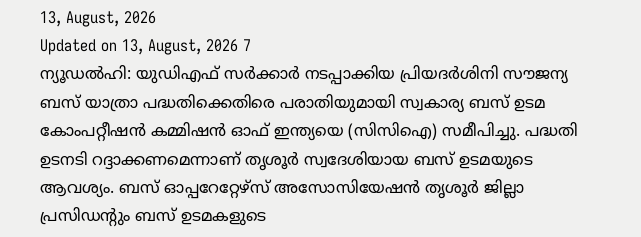13, August, 2026
Updated on 13, August, 2026 7
ന്യൂഡൽഹി: യുഡിഎഫ് സർക്കാർ നടപ്പാക്കിയ പ്രിയദർശിനി സൗജന്യ ബസ് യാത്രാ പദ്ധതിക്കെതിരെ പരാതിയുമായി സ്വകാര്യ ബസ് ഉടമ കോംപറ്റീഷൻ കമ്മിഷൻ ഓഫ് ഇന്ത്യയെ (സിസിഐ) സമീപിച്ചു. പദ്ധതി ഉടനടി റദ്ദാക്കണമെന്നാണ് തൃശൂർ സ്വദേശിയായ ബസ് ഉടമയുടെ ആവശ്യം. ബസ് ഓപ്പറേറ്റേഴ്സ് അസോസിയേഷൻ തൃശൂർ ജില്ലാ പ്രസിഡന്റും ബസ് ഉടമകളുടെ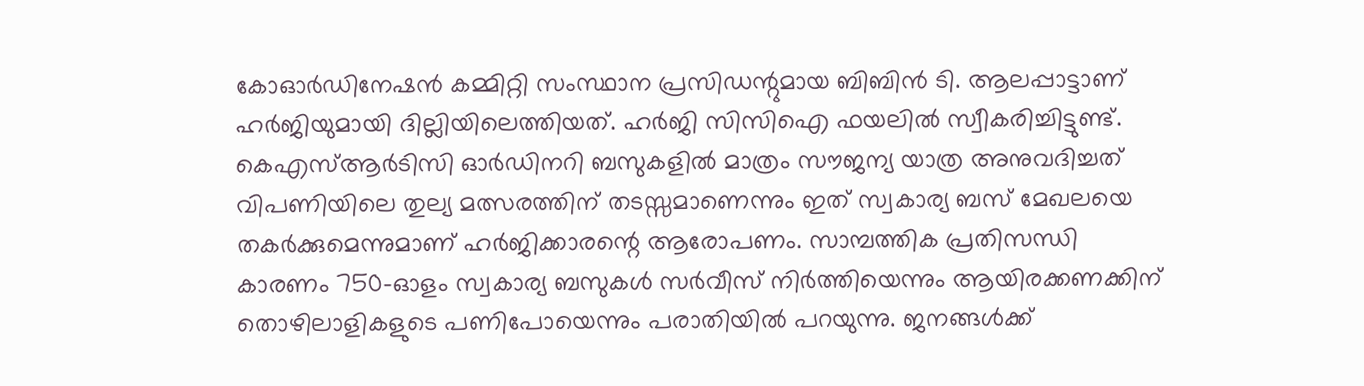കോഓർഡിനേഷൻ കമ്മിറ്റി സംസ്ഥാന പ്രസിഡന്റുമായ ബിബിൻ ടി. ആലപ്പാട്ടാണ് ഹർജിയുമായി ദില്ലിയിലെത്തിയത്. ഹർജി സിസിഐ ഫയലിൽ സ്വീകരിച്ചിട്ടുണ്ട്.
കെഎസ്ആർടിസി ഓർഡിനറി ബസുകളിൽ മാത്രം സൗജന്യ യാത്ര അനുവദിച്ചത് വിപണിയിലെ തുല്യ മത്സരത്തിന് തടസ്സമാണെന്നും ഇത് സ്വകാര്യ ബസ് മേഖലയെ തകർക്കുമെന്നുമാണ് ഹർജിക്കാരന്റെ ആരോപണം. സാമ്പത്തിക പ്രതിസന്ധി കാരണം 750-ഓളം സ്വകാര്യ ബസുകൾ സർവീസ് നിർത്തിയെന്നും ആയിരക്കണക്കിന് തൊഴിലാളികളുടെ പണിപോയെന്നും പരാതിയിൽ പറയുന്നു. ജനങ്ങൾക്ക്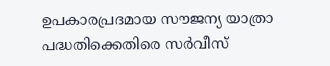ഉപകാരപ്രദമായ സൗജന്യ യാത്രാ പദ്ധതിക്കെതിരെ സർവീസ്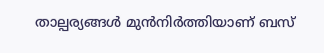താല്പര്യങ്ങൾ മുൻനിർത്തിയാണ് ബസ്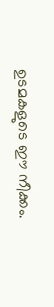ഉടമകളുടെ ഈ നീക്കം.